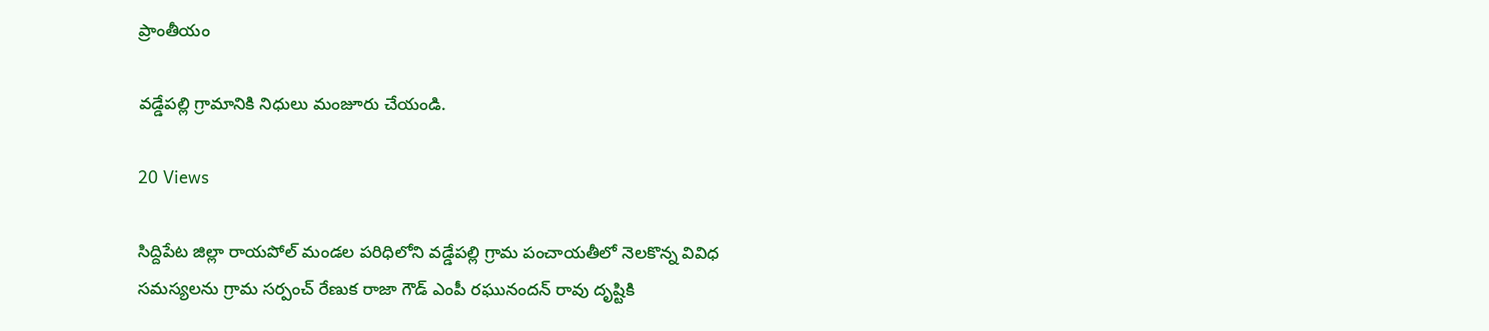ప్రాంతీయం

వడ్డేపల్లి గ్రామానికి నిధులు మంజూరు చేయండి.

20 Views

సిద్దిపేట జిల్లా రాయపోల్ మండల పరిధిలోని వడ్డేపల్లి గ్రామ పంచాయతీలో నెలకొన్న వివిధ సమస్యలను గ్రామ సర్పంచ్ రేణుక రాజా గౌడ్ ఎంపీ రఘునందన్ రావు దృష్టికి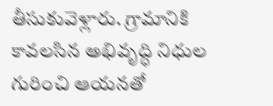తీసుకువెళ్లారు. గ్రామానికి కావలసిన అభివృద్ధి నిధుల గురించి ఆయనతో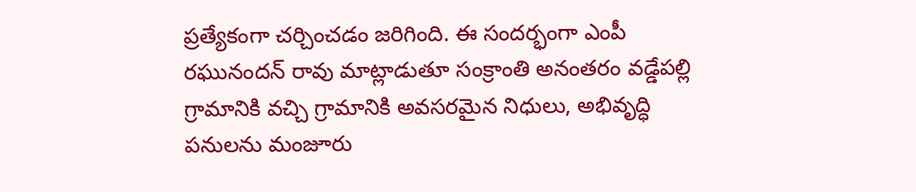ప్రత్యేకంగా చర్చించడం జరిగింది. ఈ సందర్భంగా ఎంపీ రఘునందన్ రావు మాట్లాడుతూ సంక్రాంతి అనంతరం వడ్డేపల్లి గ్రామానికి వచ్చి గ్రామానికి అవసరమైన నిధులు, అభివృద్ధి పనులను మంజూరు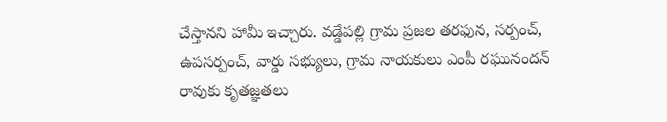చేస్తానని హామీ ఇచ్చారు. వడ్డేపల్లి గ్రామ ప్రజల తరఫున, సర్పంచ్, ఉపసర్పంచ్, వార్డు సభ్యులు, గ్రామ నాయకులు ఎంపీ రఘునందన్ రావుకు కృతజ్ఞతలు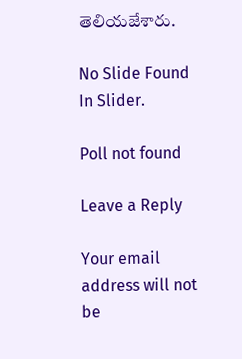తెలియజేశారు.

No Slide Found In Slider.

Poll not found

Leave a Reply

Your email address will not be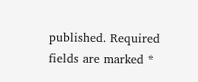published. Required fields are marked *